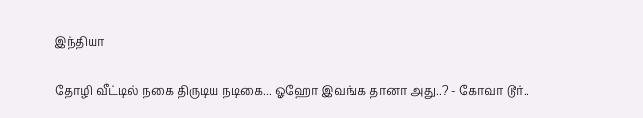இந்தியா

தோழி வீட்டில் நகை திருடிய நடிகை... ஓஹோ இவங்க தானா அது..? - கோவா டூர்..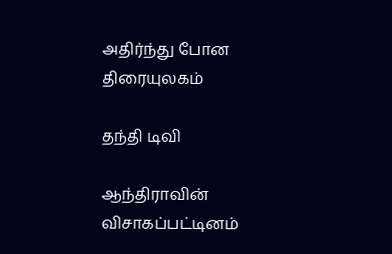அதிர்ந்து போன திரையுலகம்

தந்தி டிவி

ஆந்திராவின் விசாகப்பட்டினம்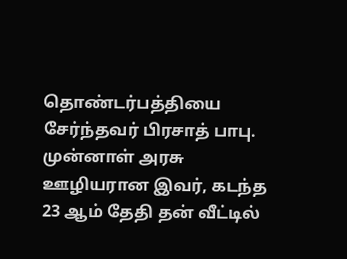தொண்டர்பத்தியை சேர்ந்தவர் பிரசாத் பாபு. முன்னாள் அரசு ஊழியரான இவர், கடந்த 23 ஆம் தேதி தன் வீட்டில்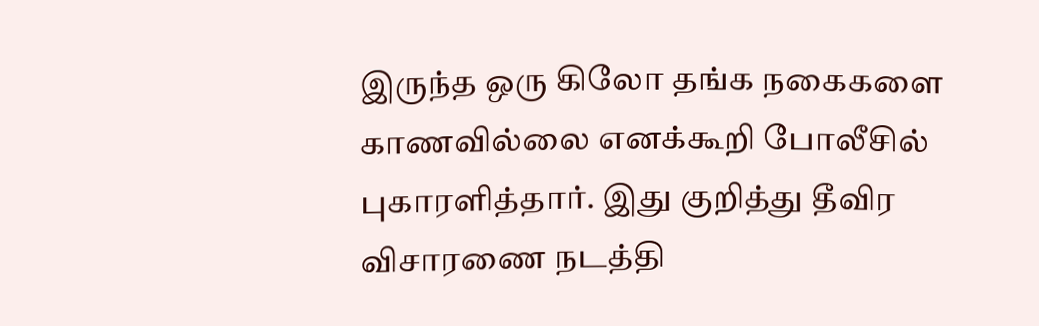இருந்த ஒரு கிலோ தங்க நகைகளை காணவில்லை எனக்கூறி போலீசில் புகாரளித்தார். இது குறித்து தீவிர விசாரணை நடத்தி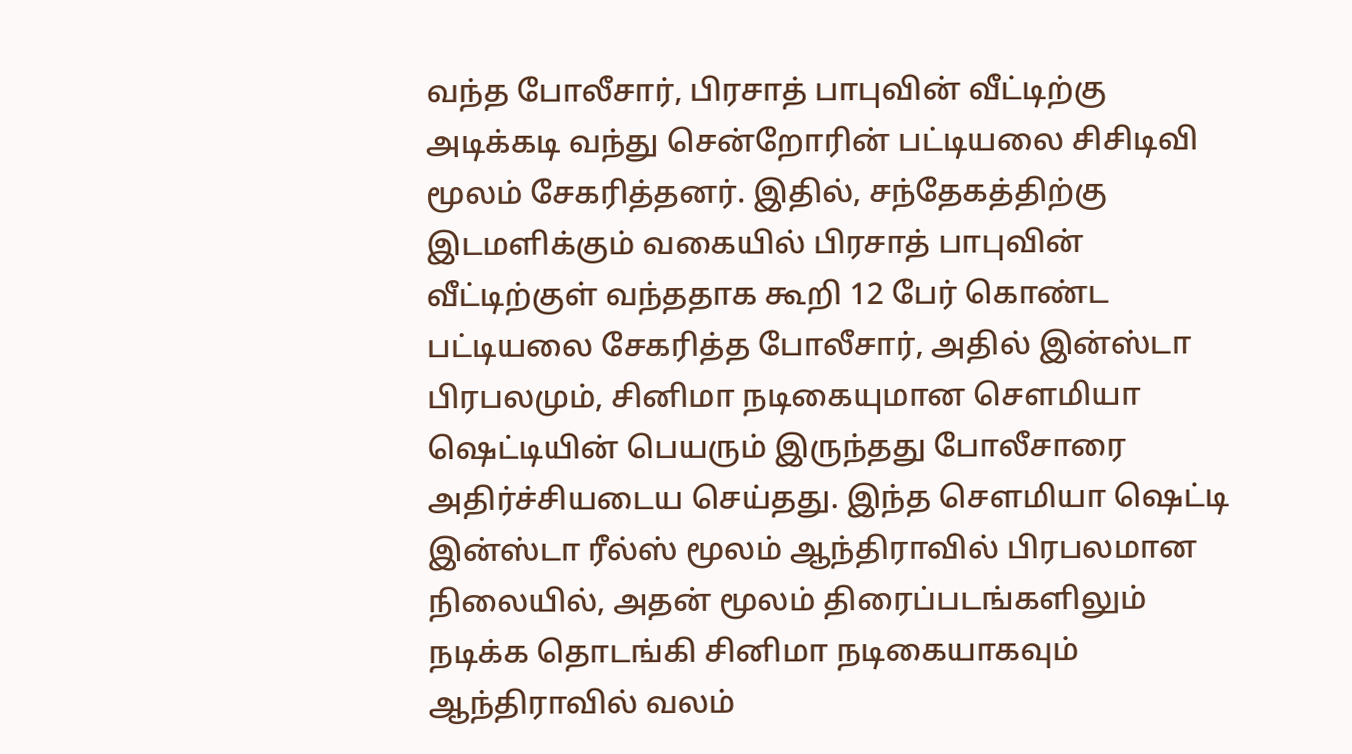வந்த போலீசார், பிரசாத் பாபுவின் வீட்டிற்கு அடிக்கடி வந்து சென்றோரின் பட்டியலை சிசிடிவி மூலம் சேகரித்தனர். இதில், சந்தேகத்திற்கு இடமளிக்கும் வகையில் பிரசாத் பாபுவின் வீட்டிற்குள் வந்ததாக கூறி 12 பேர் கொண்ட பட்டியலை சேகரித்த போலீசார், அதில் இன்ஸ்டா பிரபலமும், சினிமா நடிகையுமான செளமியா ஷெட்டியின் பெயரும் இருந்தது போலீசாரை அதிர்ச்சியடைய செய்தது. இந்த செளமியா ஷெட்டி இன்ஸ்டா ரீல்ஸ் மூலம் ஆந்திராவில் பிரபலமான நிலையில், அதன் மூலம் திரைப்படங்களிலும் நடிக்க தொடங்கி சினிமா நடிகையாகவும் ஆந்திராவில் வலம்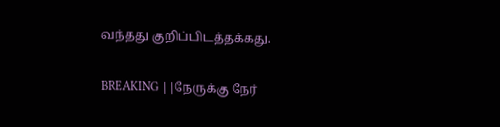வந்தது குறிப்பிடத்தக்கது.

BREAKING ||நேருக்கு நேர்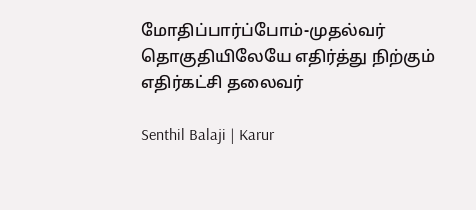மோதிப்பார்ப்போம்-முதல்வர் தொகுதியிலேயே எதிர்த்து நிற்கும் எதிர்கட்சி தலைவர்

Senthil Balaji | Karur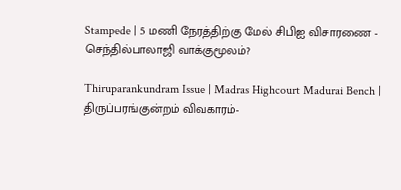Stampede | 5 மணி நேரத்திற்கு மேல் சிபிஐ விசாரணை - செந்தில்பாலாஜி வாக்குமூலம்?

Thiruparankundram Issue | Madras Highcourt Madurai Bench | திருப்பரங்குன்றம் விவகாரம்-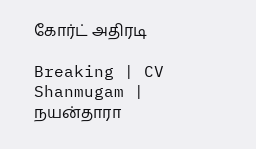கோர்ட் அதிரடி

Breaking | CV Shanmugam | நயன்தாரா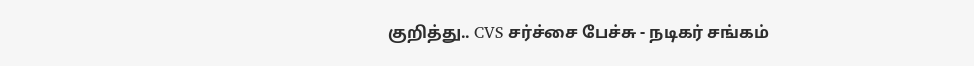குறித்து.. CVS சர்ச்சை பேச்சு - நடிகர் சங்கம்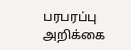பரபரப்பு அறிக்கை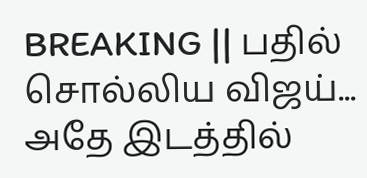BREAKING || பதில் சொல்லிய விஜய்... அதே இடத்தில்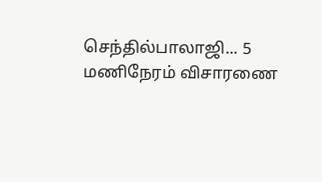செந்தில்பாலாஜி... 5 மணிநேரம் விசாரணை